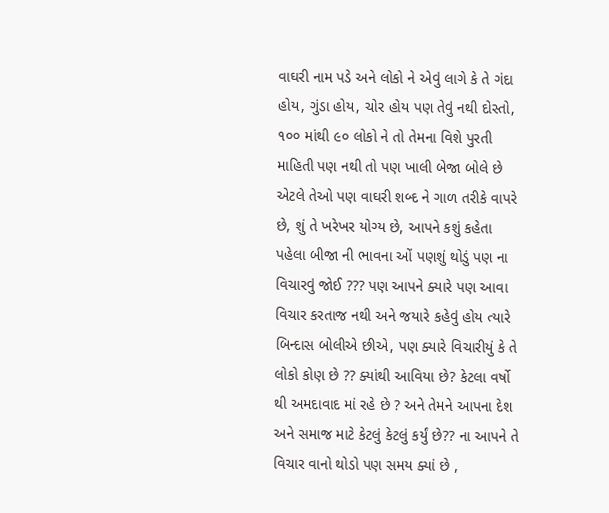વાઘરી નામ પડે અને લોકો ને એવું લાગે કે તે ગંદા હોય, ગુંડા હોય, ચોર હોય પણ તેવું નથી દોસ્તો, ૧૦૦ માંથી ૯૦ લોકો ને તો તેમના વિશે પુરતી માહિતી પણ નથી તો પણ ખાલી બેજા બોલે છે એટલે તેઓ પણ વાઘરી શબ્દ ને ગાળ તરીકે વાપરે છે, શું તે ખરેખર યોગ્ય છે, આપને કશું કહેતા પહેલા બીજા ની ભાવના ઓં પણશું થોડું પણ ના વિચારવું જોઈ ??? પણ આપને ક્યારે પણ આવા વિચાર કરતાજ નથી અને જયારે કહેવું હોય ત્યારે બિન્દાસ બોલીએ છીએ, પણ ક્યારે વિચારીયું કે તે લોકો કોણ છે ?? ક્યાંથી આવિયા છે? કેટલા વર્ષો થી અમદાવાદ માં રહે છે ? અને તેમને આપના દેશ અને સમાજ માટે કેટલું કેટલું કર્યું છે?? ના આપને તે વિચાર વાનો થોડો પણ સમય ક્યાં છે ,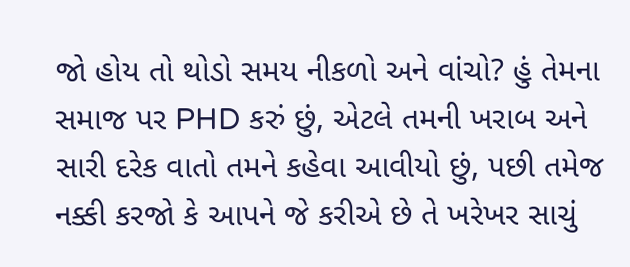જો હોય તો થોડો સમય નીકળો અને વાંચો? હું તેમના સમાજ પર PHD કરું છું, એટલે તમની ખરાબ અને સારી દરેક વાતો તમને કહેવા આવીયો છું, પછી તમેજ નક્કી કરજો કે આપને જે કરીએ છે તે ખરેખર સાચું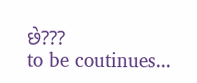છે???
to be coutinues...